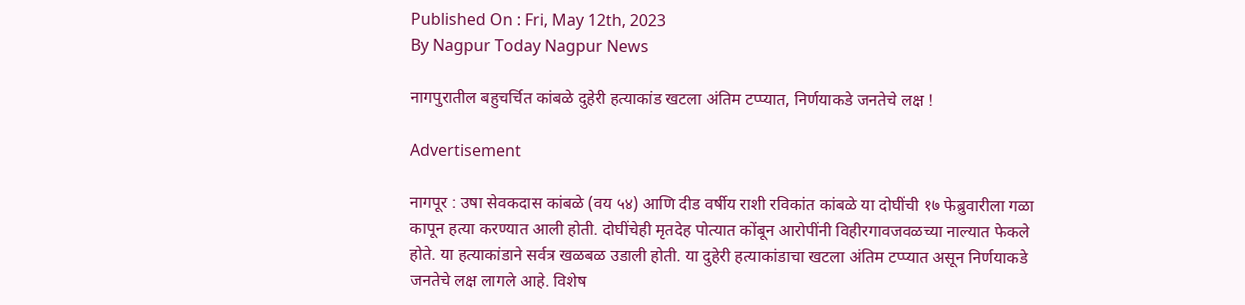Published On : Fri, May 12th, 2023
By Nagpur Today Nagpur News

नागपुरातील बहुचर्चित कांबळे दुहेरी हत्याकांड खटला अंतिम टप्प्यात, निर्णयाकडे जनतेचे लक्ष !

Advertisement

नागपूर : उषा सेवकदास कांबळे (वय ५४) आणि दीड वर्षीय राशी रविकांत कांबळे या दोघींची १७ फेब्रुवारीला गळा कापून हत्या करण्यात आली होती. दोघींचेही मृतदेह पोत्यात कोंबून आरोपींनी विहीरगावजवळच्या नाल्यात फेकले होते. या हत्याकांडाने सर्वत्र खळबळ उडाली होती. या दुहेरी हत्याकांडाचा खटला अंतिम टप्प्यात असून निर्णयाकडे जनतेचे लक्ष लागले आहे. विशेष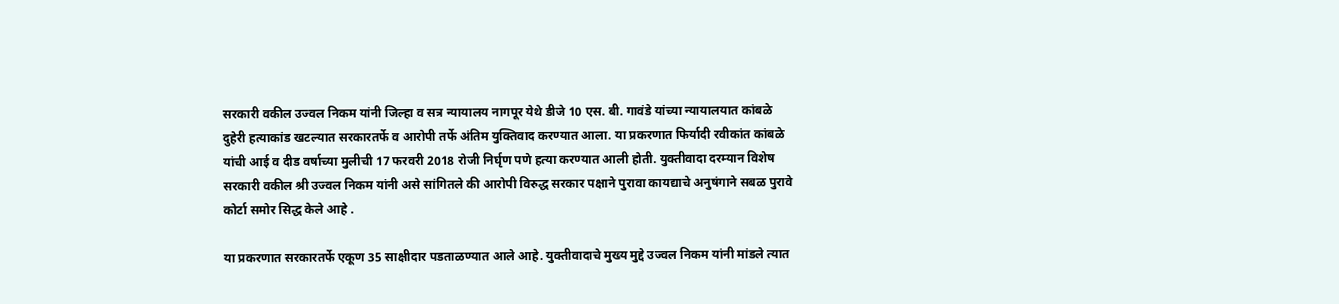सरकारी वकील उज्वल निकम यांनी जिल्हा व सत्र न्यायालय नागपूर येथे डीजे 10 एस. बी. गावंडे यांच्या न्यायालयात कांबळे दुहेरी हत्याकांड खटल्यात सरकारतर्फे व आरोपी तर्फे अंतिम युक्तिवाद करण्यात आला. या प्रकरणात फिर्यादी रवीकांत कांबळे यांची आई व दीड वर्षाच्या मुलीची 17 फरवरी 2018 रोजी निर्घृण पणे हत्या करण्यात आली होती. युक्तीवादा दरम्यान विशेष सरकारी वकील श्री उज्वल निकम यांनी असे सांगितले की आरोपी विरुद्ध सरकार पक्षाने पुरावा कायद्याचे अनुषंगाने सबळ पुरावे कोर्टा समोर सिद्ध केले आहे .

या प्रकरणात सरकारतर्फे एकूण 35 साक्षीदार पडताळण्यात आले आहे. युक्तीवादाचे मुख्य मुद्दे उज्वल निकम यांनी मांडले त्यात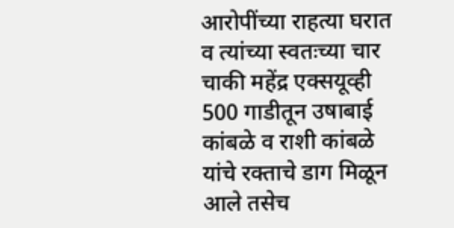आरोपींच्या राहत्या घरात व त्यांच्या स्वतःच्या चार चाकी महेंद्र एक्सयूव्ही 500 गाडीतून उषाबाई कांबळे व राशी कांबळे यांचे रक्ताचे डाग मिळून आले तसेच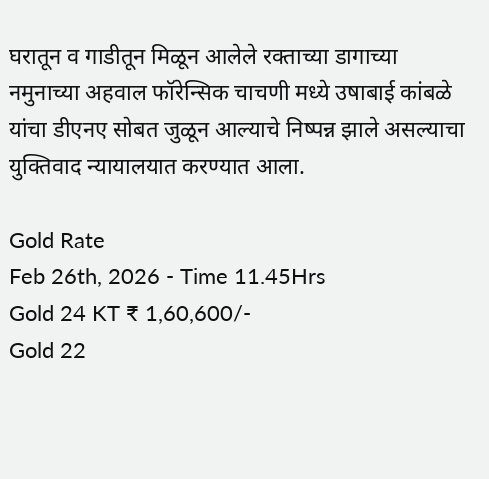घरातून व गाडीतून मिळून आलेले रक्ताच्या डागाच्या नमुनाच्या अहवाल फॉरेन्सिक चाचणी मध्ये उषाबाई कांबळे यांचा डीएनए सोबत जुळून आल्याचे निष्पन्न झाले असल्याचा युक्तिवाद न्यायालयात करण्यात आला.

Gold Rate
Feb 26th, 2026 - Time 11.45Hrs
Gold 24 KT ₹ 1,60,600/-
Gold 22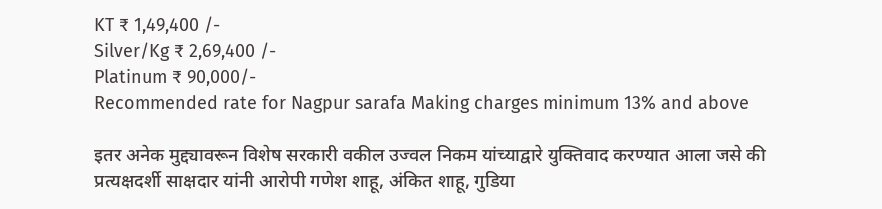KT ₹ 1,49,400 /-
Silver/Kg ₹ 2,69,400 /-
Platinum ₹ 90,000/-
Recommended rate for Nagpur sarafa Making charges minimum 13% and above

इतर अनेक मुद्द्यावरून विशेष सरकारी वकील उज्वल निकम यांच्याद्वारे युक्तिवाद करण्यात आला जसे की प्रत्यक्षदर्शी साक्षदार यांनी आरोपी गणेश शाहू, अंकित शाहू, गुडिया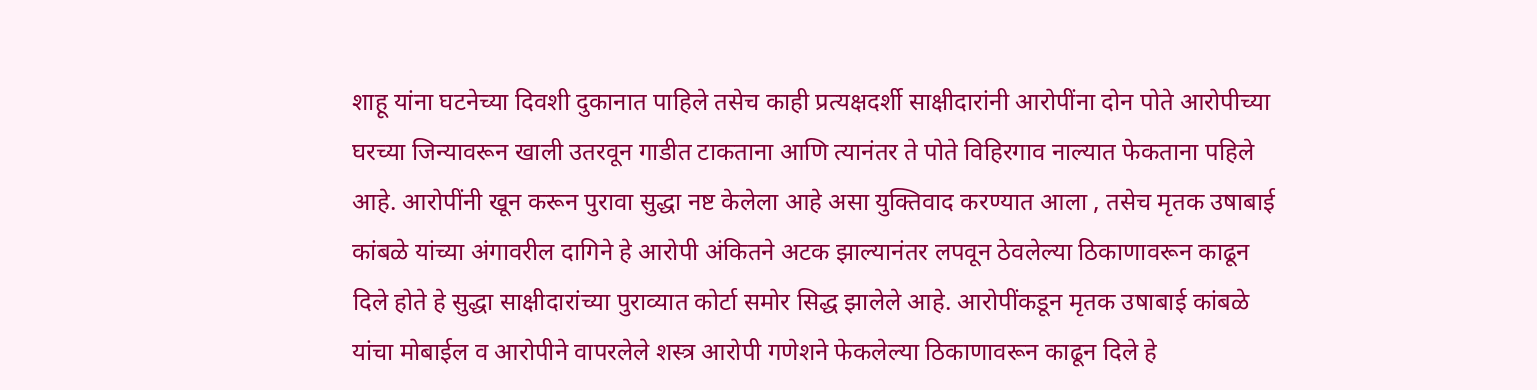शाहू यांना घटनेच्या दिवशी दुकानात पाहिले तसेच काही प्रत्यक्षदर्शी साक्षीदारांनी आरोपींना दोन पोते आरोपीच्या घरच्या जिन्यावरून खाली उतरवून गाडीत टाकताना आणि त्यानंतर ते पोते विहिरगाव नाल्यात फेकताना पहिले आहे. आरोपींनी खून करून पुरावा सुद्धा नष्ट केलेला आहे असा युक्तिवाद करण्यात आला , तसेच मृतक उषाबाई कांबळे यांच्या अंगावरील दागिने हे आरोपी अंकितने अटक झाल्यानंतर लपवून ठेवलेल्या ठिकाणावरून काढून दिले होते हे सुद्धा साक्षीदारांच्या पुराव्यात कोर्टा समोर सिद्ध झालेले आहे. आरोपींकडून मृतक उषाबाई कांबळे यांचा मोबाईल व आरोपीने वापरलेले शस्त्र आरोपी गणेशने फेकलेल्या ठिकाणावरून काढून दिले हे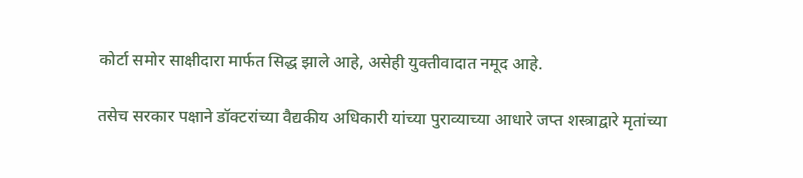कोर्टा समोर साक्षीदारा मार्फत सिद्ध झाले आहे, असेही युक्तीवादात नमूद आहे.

तसेच सरकार पक्षाने डॉक्टरांच्या वैद्यकीय अधिकारी यांच्या पुराव्याच्या आधारे जप्त शस्त्राद्वारे मृतांच्या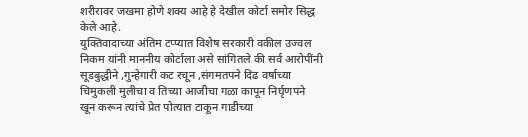शरीरावर जखमा होणे शक्य आहे हे देखील कोर्टा समोर सिद्ध केले आहे.
युक्तिवादाच्या अंतिम टप्प्यात विशेष सरकारी वकील उज्वल निकम यांनी माननीय कोर्टाला असे सांगितले की सर्व आरोपींनी सूडबुद्धीने ,गुन्हेगारी कट रचून ,संगमतपने दिढ वर्षाच्या चिमुकली मुलीचा व तिच्या आजीचा गळा कापून निर्घृणपने खून करून त्यांचे प्रेत पोत्यात टाकून गाडीच्या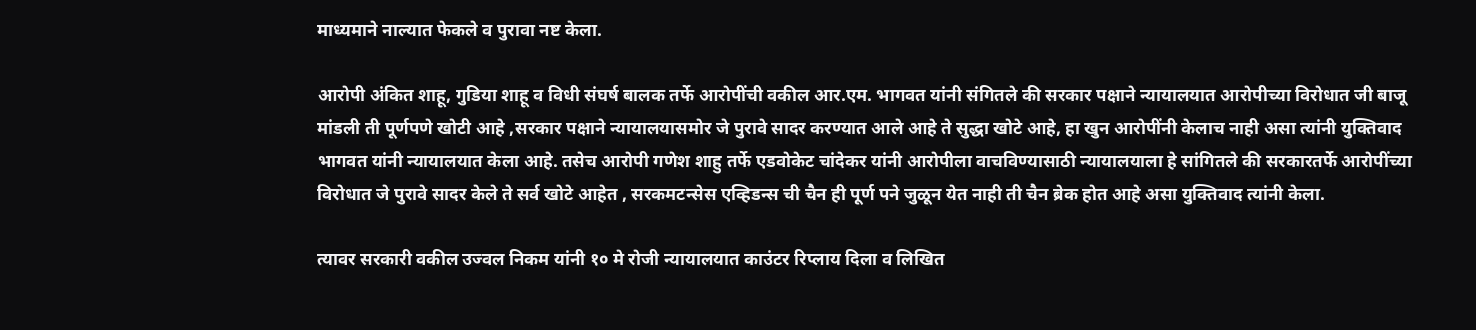माध्यमाने नाल्यात फेकले व पुरावा नष्ट केला.

आरोपी अंकित शाहू, गुडिया शाहू व विधी संघर्ष बालक तर्फे आरोपींची वकील आर.एम. भागवत यांनी संगितले की सरकार पक्षाने न्यायालयात आरोपीच्या विरोधात जी बाजू मांडली ती पूर्णपणे खोटी आहे ,सरकार पक्षाने न्यायालयासमोर जे पुरावे सादर करण्यात आले आहे ते सुद्धा खोटे आहे, हा खुन आरोपींनी केलाच नाही असा त्यांनी युक्तिवाद भागवत यांनी न्यायालयात केला आहे. तसेच आरोपी गणेश शाहु तर्फे एडवोकेट चांदेकर यांनी आरोपीला वाचविण्यासाठी न्यायालयाला हे सांगितले की सरकारतर्फे आरोपींच्या विरोधात जे पुरावे सादर केले ते सर्व खोटे आहेत , सरकमटन्सेस एव्हिडन्स ची चैन ही पूर्ण पने जुळून येत नाही ती चैन ब्रेक होत आहे असा युक्तिवाद त्यांनी केला.

त्यावर सरकारी वकील उज्वल निकम यांनी १० मे रोजी न्यायालयात काउंटर रिप्लाय दिला व लिखित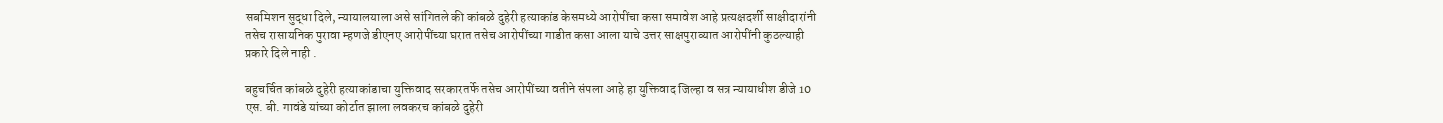सबमिशन सुद्धा दिले, न्यायालयाला असे सांगितले की कांबळे दुहेरी हत्याकांड केसमध्ये आरोपींचा कसा समावेश आहे प्रत्यक्षदर्शी साक्षीदारांनी तसेच रासायनिक पुरावा म्हणजे डीएनए आरोपींच्या घरात तसेच आरोपींच्या गाडीत कसा आला याचे उत्तर साक्षपुराव्यात आरोपींनी कुठल्याही प्रकारे दिले नाही .

बहुचर्चित कांबळे दुहेरी हत्याकांडाचा युक्तिवाद सरकारतर्फे तसेच आरोपींच्या वतीने संपला आहे हा युक्तिवाद जिल्हा व सत्र न्यायाधीश डीजे 10 एस. बी. गावंडे यांच्या कोर्टात झाला लवकरच कांबळे दुहेरी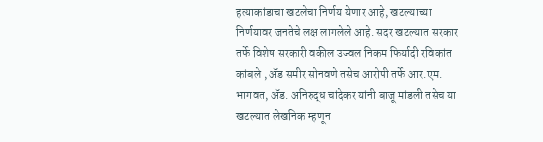हत्याकांडाचा खटलेचा निर्णय येणार आहे, खटल्याच्या निर्णयावर जनतेचे लक्ष लागलेले आहे. सदर खटल्यात सरकार तर्फे विशेष सरकारी वकील उज्वल निकम फिर्यादी रविकांत कांबले , अ‌ॅड समीर सोनवणे तसेच आरोपी तर्फे आर.एम. भागवत, अ‌ॅड. अनिरुद्ध चांदेकर यांनी बाजू मांडली तसेच या खटल्यात लेखनिक म्हणून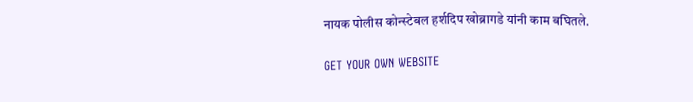नायक पोलीस कोन्स्टेबल हर्शदिप खोब्रागडे यांनी काम बघितले.

GET YOUR OWN WEBSITE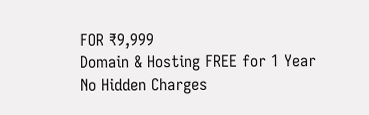FOR ₹9,999
Domain & Hosting FREE for 1 Year
No Hidden Charges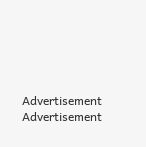Advertisement
Advertisement